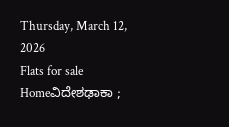Thursday, March 12, 2026
Flats for sale
Homeವಿದೇಶಢಾಕಾ ;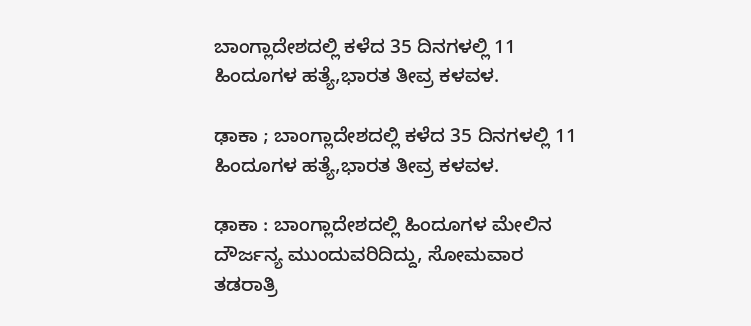ಬಾಂಗ್ಲಾದೇಶದಲ್ಲಿ ಕಳೆದ 35 ದಿನಗಳಲ್ಲಿ 11 ಹಿಂದೂಗಳ ಹತ್ಯೆ,ಭಾರತ ತೀವ್ರ ಕಳವಳ.

ಢಾಕಾ ; ಬಾಂಗ್ಲಾದೇಶದಲ್ಲಿ ಕಳೆದ 35 ದಿನಗಳಲ್ಲಿ 11 ಹಿಂದೂಗಳ ಹತ್ಯೆ,ಭಾರತ ತೀವ್ರ ಕಳವಳ.

ಢಾಕಾ : ಬಾಂಗ್ಲಾದೇಶದಲ್ಲಿ ಹಿಂದೂಗಳ ಮೇಲಿನ ದೌರ್ಜನ್ಯ ಮುಂದುವರಿದಿದ್ದು, ಸೋಮವಾರ ತಡರಾತ್ರಿ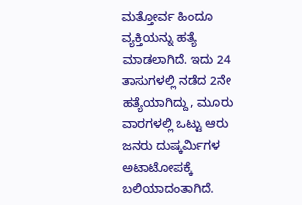ಮತ್ತೋರ್ವ ಹಿಂದೂ ವ್ಯಕ್ತಿಯನ್ನು ಹತ್ಯೆ ಮಾಡಲಾಗಿದೆ. ಇದು 24 ತಾಸುಗಳಲ್ಲಿ ನಡೆದ 2ನೇ ಹತ್ಯೆಯಾಗಿದ್ದು, ಮೂರು ವಾರಗಳಲ್ಲಿ ಒಟ್ಟು ಆರು ಜನರು ದುಷ್ಕರ್ಮಿಗಳ ಅಟಾಟೋಪಕ್ಕೆ ಬಲಿಯಾದಂತಾಗಿದೆ.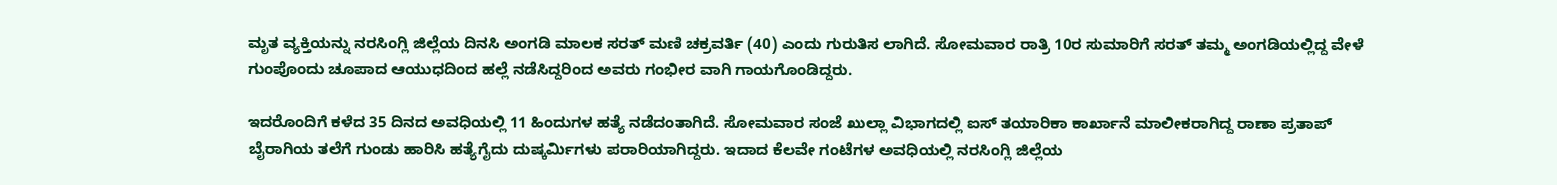ಮೃತ ವ್ಯಕ್ತಿಯನ್ನು ನರಸಿಂಗ್ಲಿ ಜಿಲ್ಲೆಯ ದಿನಸಿ ಅಂಗಡಿ ಮಾಲಕ ಸರತ್ ಮಣಿ ಚಕ್ರವರ್ತಿ (40) ಎಂದು ಗುರುತಿಸ ಲಾಗಿದೆ. ಸೋಮವಾರ ರಾತ್ರಿ 10ರ ಸುಮಾರಿಗೆ ಸರತ್ ತಮ್ಮ ಅಂಗಡಿಯಲ್ಲಿದ್ದ ವೇಳೆ ಗುಂಪೊಂದು ಚೂಪಾದ ಆಯುಧದಿಂದ ಹಲ್ಲೆ ನಡೆಸಿದ್ದರಿಂದ ಅವರು ಗಂಭೀರ ವಾಗಿ ಗಾಯಗೊಂಡಿದ್ದರು.

ಇದರೊಂದಿಗೆ ಕಳೆದ 35 ದಿನದ ಅವಧಿಯಲ್ಲಿ 11 ಹಿಂದುಗಳ ಹತ್ಯೆ ನಡೆದಂತಾಗಿದೆ. ಸೋಮವಾರ ಸಂಜೆ ಖುಲ್ಲಾ ವಿಭಾಗದಲ್ಲಿ ಐಸ್ ತಯಾರಿಕಾ ಕಾರ್ಖಾನೆ ಮಾಲೀಕರಾಗಿದ್ದ ರಾಣಾ ಪ್ರತಾಪ್‌ ಬೈರಾಗಿಯ ತಲೆಗೆ ಗುಂಡು ಹಾರಿಸಿ ಹತ್ಯೆಗೈದು ದುಷ್ಕರ್ಮಿಗಳು ಪರಾರಿಯಾಗಿದ್ದರು. ಇದಾದ ಕೆಲವೇ ಗಂಟೆಗಳ ಅವಧಿಯಲ್ಲಿ ನರಸಿಂಗ್ಲಿ ಜಿಲ್ಲೆಯ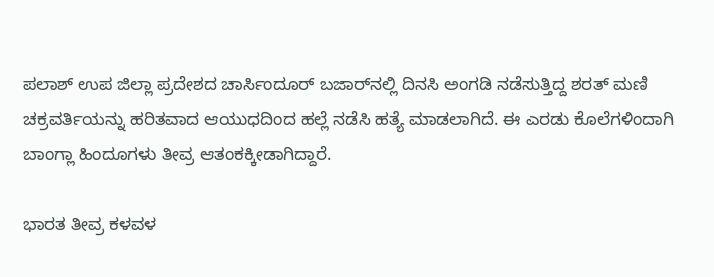ಪಲಾಶ್ ಉಪ ಜಿಲ್ಲಾ ಪ್ರದೇಶದ ಚಾರ್ಸಿಂದೂರ್ ಬಜಾರ್‌ನಲ್ಲಿ ದಿನಸಿ ಅಂಗಡಿ ನಡೆಸುತ್ತಿದ್ದ ಶರತ್ ಮಣಿ ಚಕ್ರವರ್ತಿಯನ್ನು ಹರಿತವಾದ ಆಯುಧದಿಂದ ಹಲ್ಲೆ ನಡೆಸಿ ಹತ್ಯೆ ಮಾಡಲಾಗಿದೆ. ಈ ಎರಡು ಕೊಲೆಗಳಿಂದಾಗಿ ಬಾಂಗ್ಲಾ ಹಿಂದೂಗಳು ತೀವ್ರ ಆತಂಕಕ್ಕೀಡಾಗಿದ್ದಾರೆ.

ಭಾರತ ತೀವ್ರ ಕಳವಳ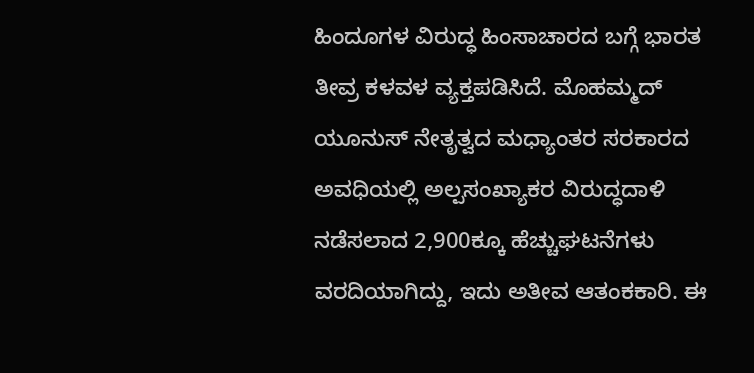ಹಿಂದೂಗಳ ವಿರುದ್ಧ ಹಿಂಸಾಚಾರದ ಬಗ್ಗೆ ಭಾರತ ತೀವ್ರ ಕಳವಳ ವ್ಯಕ್ತಪಡಿಸಿದೆ. ಮೊಹಮ್ಮದ್ ಯೂನುಸ್ ನೇತೃತ್ವದ ಮಧ್ಯಾಂತರ ಸರಕಾರದ ಅವಧಿಯಲ್ಲಿ ಅಲ್ಪಸಂಖ್ಯಾಕರ ವಿರುದ್ಧದಾಳಿ ನಡೆಸಲಾದ 2,900ಕ್ಕೂ ಹೆಚ್ಚುಘಟನೆಗಳು ವರದಿಯಾಗಿದ್ದು, ಇದು ಅತೀವ ಆತಂಕಕಾರಿ. ಈ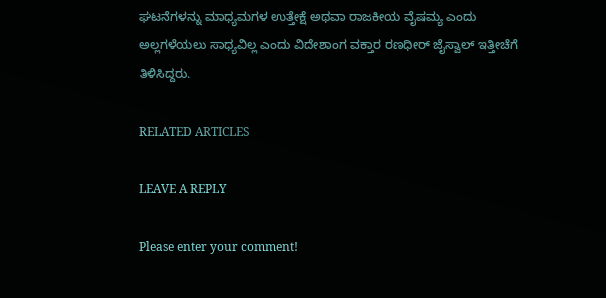ಘಟನೆಗಳನ್ನು ಮಾಧ್ಯಮಗಳ ಉತ್ತೇಕ್ಷೆ ಅಥವಾ ರಾಜಕೀಯ ವೈಷಮ್ಯ ಎಂದು ಅಲ್ಲಗಳೆಯಲು ಸಾಧ್ಯವಿಲ್ಲ ಎಂದು ವಿದೇಶಾಂಗ ವಕ್ತಾರ ರಣಧೀರ್ ಜೈಸ್ವಾಲ್ ಇತ್ತೀಚೆಗೆ ತಿಳಿಸಿದ್ದರು.

RELATED ARTICLES

LEAVE A REPLY

Please enter your comment!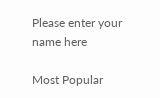Please enter your name here

Most Popular